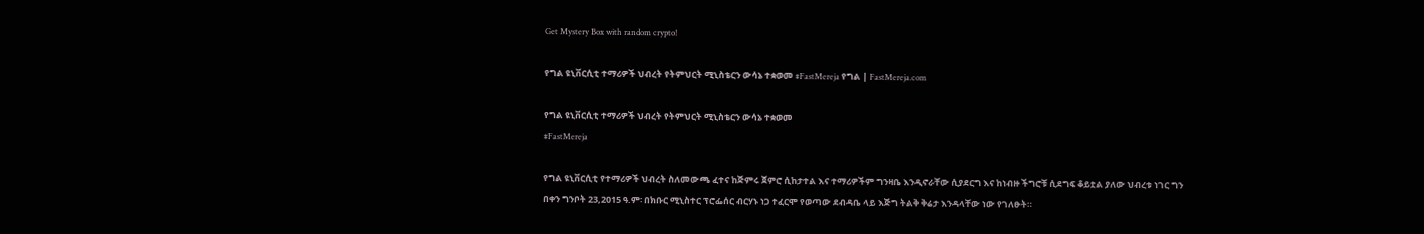Get Mystery Box with random crypto!

የግል ዩኒቨርሲቲ ተማሪዎች ህብረት የትምህርት ሚኒስቴርን ውሳኔ ተቋወመ #FastMereja የግል | FastMereja.com

የግል ዩኒቨርሲቲ ተማሪዎች ህብረት የትምህርት ሚኒስቴርን ውሳኔ ተቋወመ
#FastMereja

የግል ዩኒቨርሲቲ የተማሪዎች ህብረት ስለመውጫ ፈተና ከጅምሩ ጀምሮ ሲከታተል እና ተማሪዎችም ግንዛቤ እንዲኖራቸው ሲያደርግ እና ከነብዙ ችግሮቹ ሲደግፍ ቆይቷል ያለው ህብረቱ ነገር ግን በቀን ግንቦት 23,2015 ዓ.ም፡ በክቡር ሚኒስተር ፕሮፌሰር ብርሃኑ ነጋ ተፈርሞ የወጣው ደብዳቤ ላይ እጅግ ትልቅ ቅሬታ እንዳላቸው ነው የገለፁት።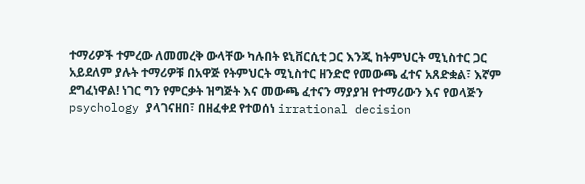ተማሪዎች ተምረው ለመመረቅ ውላቸው ካሉበት ዩኒቨርሲቲ ጋር እንጂ ከትምህርት ሚኒስተር ጋር አይደለም ያሉት ተማሪዎቹ በአዋጅ የትምህርት ሚኒስተር ዘንድሮ የመውጫ ፈተና አጸድቋል፣ እኛም ደግፈነዋል! ነገር ግን የምርቃት ዝግጅት እና መውጫ ፈተናን ማያያዝ የተማሪውን እና የወላጅን psychology ያላገናዘበ፣ በዘፈቀደ የተወሰነ irrational decision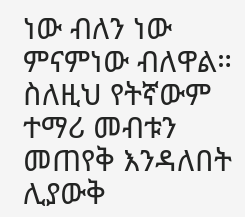ነው ብለን ነው ምናምነው ብለዋል። ስለዚህ የትኛውም ተማሪ መብቱን መጠየቅ እንዳለበት ሊያውቅ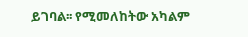ይገባል፡፡ የሚመለከትው አካልም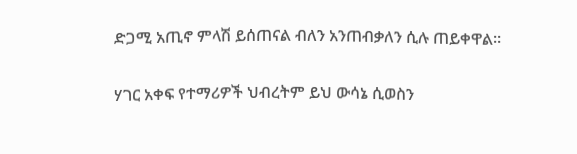ድጋሚ አጢኖ ምላሽ ይሰጠናል ብለን አንጠብቃለን ሲሉ ጠይቀዋል።

ሃገር አቀፍ የተማሪዎች ህብረትም ይህ ውሳኔ ሲወስን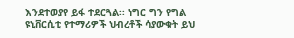እንደተወያየ ይፋ ተደርጓል፡፡ ነግር ግን የግል ዩኒቨርሲቲ የተማሪዎች ህብረቶች ሳያውቁት ይህ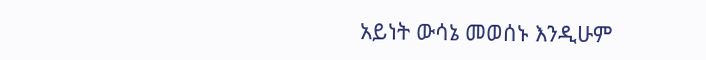አይነት ውሳኔ መወሰኑ እንዲሁም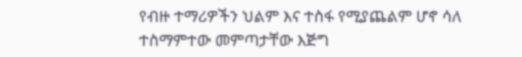የብዙ ተማሪዎችን ህልም እና ተስፋ የሚያጨልም ሆኖ ሳለ ተስማምተው መምጣታቸው እጅግ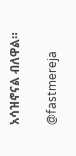አሳዝኖናል ብለዋል።

@fastmereja